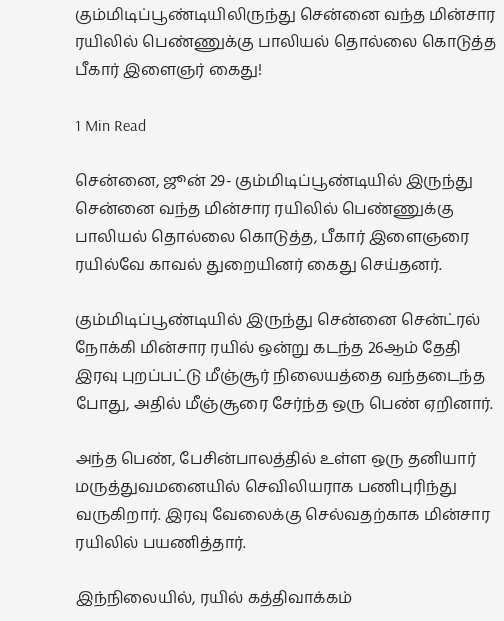கும்மிடிப்பூண்டியிலிருந்து சென்னை வந்த மின்சார ரயிலில் பெண்ணுக்கு பாலியல் தொல்லை கொடுத்த பீகார் இளைஞர் கைது!

1 Min Read

சென்னை, ஜூன் 29- கும்மிடிப்பூண்டியில் இருந்து சென்னை வந்த மின்சார ரயிலில் பெண்ணுக்கு பாலியல் தொல்லை கொடுத்த, பீகார் இளைஞரை ரயில்வே காவல் துறையினர் கைது செய்தனர்.

கும்மிடிப்பூண்டியில் இருந்து சென்னை சென்ட்ரல் நோக்கி மின்சார ரயில் ஒன்று கடந்த 26ஆம் தேதி இரவு புறப்பட்டு மீஞ்சூர் நிலையத்தை வந்தடைந்த போது, அதில் மீஞ்சூரை சேர்ந்த ஒரு பெண் ஏறினார்.

அந்த பெண், பேசின்பாலத்தில் உள்ள ஒரு தனியார் மருத்துவமனையில் செவிலியராக பணிபுரிந்து வருகிறார். இரவு வேலைக்கு செல்வதற்காக மின்சார ரயிலில் பயணித்தார்.

இந்நிலையில், ரயில் கத்திவாக்கம்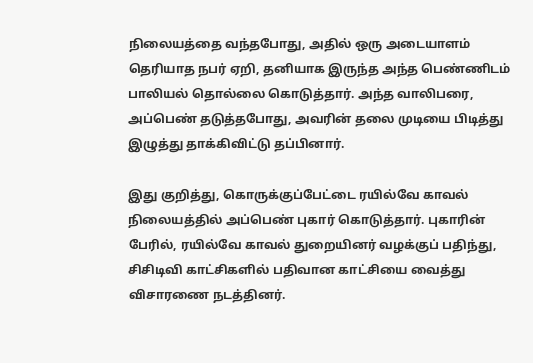நிலையத்தை வந்தபோது, அதில் ஒரு அடையாளம் தெரியாத நபர் ஏறி, தனியாக இருந்த அந்த பெண்ணிடம் பாலியல் தொல்லை கொடுத்தார். அந்த வாலிபரை, அப்பெண் தடுத்தபோது, அவரின் தலை முடியை பிடித்து இழுத்து தாக்கிவிட்டு தப்பினார்.

இது குறித்து, கொருக்குப்பேட்டை ரயில்வே காவல் நிலையத்தில் அப்பெண் புகார் கொடுத்தார். புகாரின் பேரில், ரயில்வே காவல் துறையினர் வழக்குப் பதிந்து, சிசிடிவி காட்சிகளில் பதிவான காட்சியை வைத்து விசாரணை நடத்தினர்.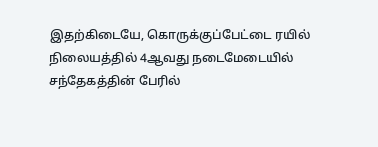இதற்கிடையே, கொருக்குப்பேட்டை ரயில் நிலையத்தில் 4ஆவது நடைமேடையில் சந்தேகத்தின் பேரில்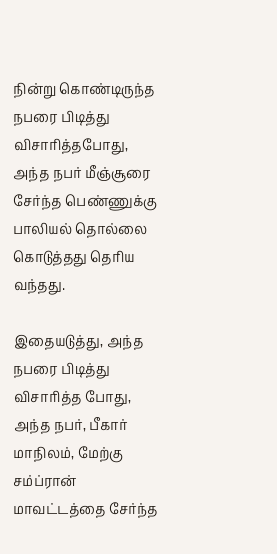நின்று கொண்டிருந்த நபரை பிடித்து விசாரித்தபோது, அந்த நபர் மீஞ்சூரை சேர்ந்த பெண்ணுக்கு பாலியல் தொல்லை கொடுத்தது தெரிய வந்தது.

இதையடுத்து, அந்த நபரை பிடித்து விசாரித்த போது, அந்த நபர், பீகார் மாநிலம், மேற்கு சம்ப்ரான் மாவட்டத்தை சேர்ந்த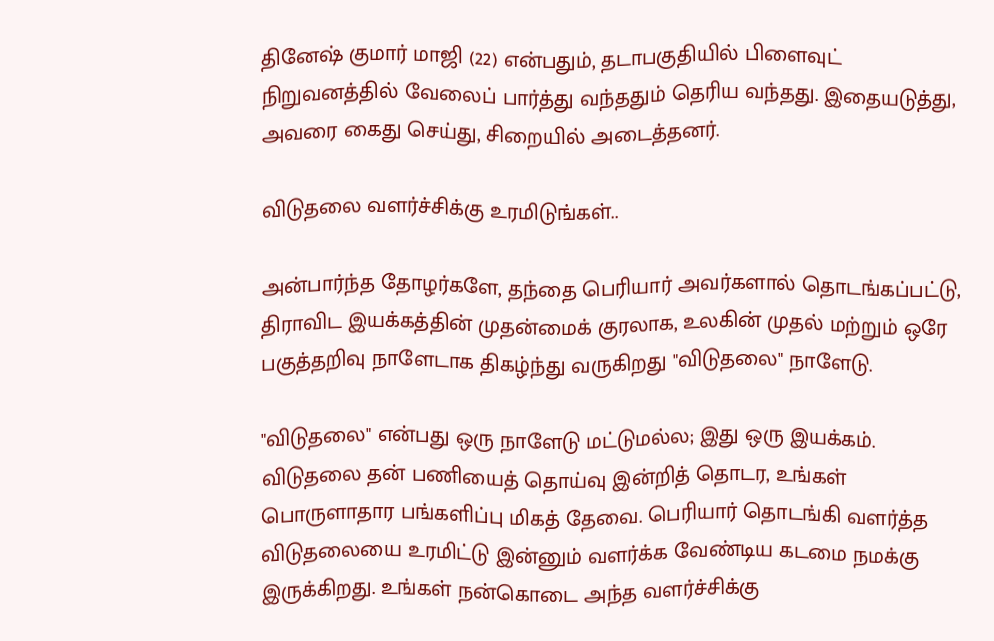தினேஷ் குமார் மாஜி (22) என்பதும், தடாபகுதியில் பிளைவுட் நிறுவனத்தில் வேலைப் பார்த்து வந்ததும் தெரிய வந்தது. இதையடுத்து, அவரை கைது செய்து, சிறையில் அடைத்தனர்.

விடுதலை வளர்ச்சிக்கு உரமிடுங்கள்..

அன்பார்ந்த தோழர்களே, தந்தை பெரியார் அவர்களால் தொடங்கப்பட்டு, திராவிட இயக்கத்தின் முதன்மைக் குரலாக, உலகின் முதல் மற்றும் ஒரே பகுத்தறிவு நாளேடாக திகழ்ந்து வருகிறது "விடுதலை" நாளேடு.

"விடுதலை" என்பது ஒரு நாளேடு மட்டுமல்ல; இது ஒரு இயக்கம். விடுதலை தன் பணியைத் தொய்வு இன்றித் தொடர, உங்கள் பொருளாதார பங்களிப்பு மிகத் தேவை. பெரியார் தொடங்கி வளர்த்த விடுதலையை உரமிட்டு இன்னும் வளர்க்க வேண்டிய கடமை நமக்கு இருக்கிறது. உங்கள் நன்கொடை அந்த வளர்ச்சிக்கு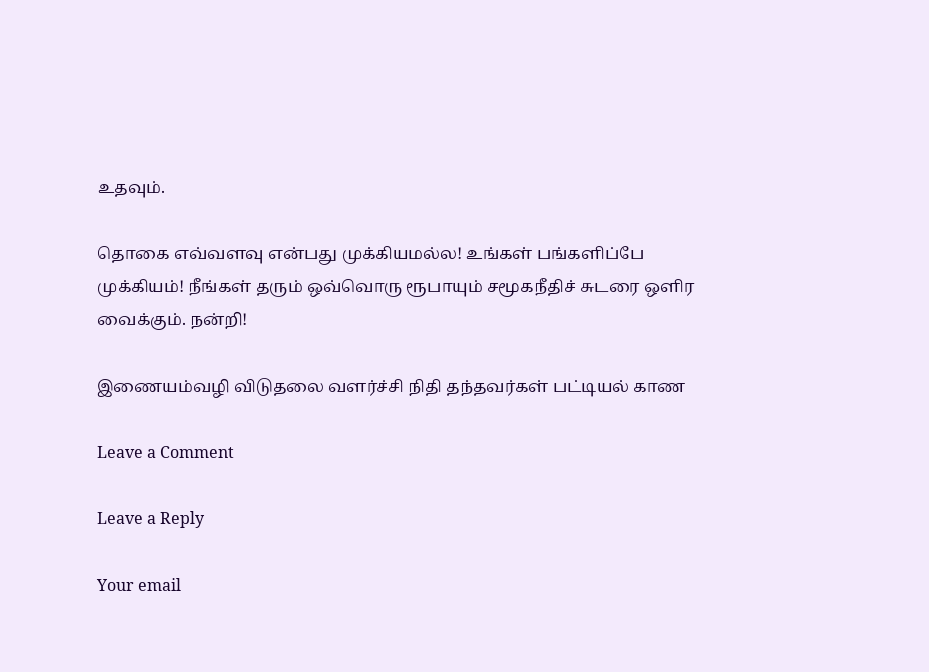உதவும்.

தொகை எவ்வளவு என்பது முக்கியமல்ல! உங்கள் பங்களிப்பே முக்கியம்! நீங்கள் தரும் ஒவ்வொரு ரூபாயும் சமூகநீதிச் சுடரை ஒளிர வைக்கும். நன்றி!

இணையம்வழி விடுதலை வளர்ச்சி நிதி தந்தவர்கள் பட்டியல் காண

Leave a Comment

Leave a Reply

Your email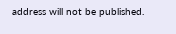address will not be published.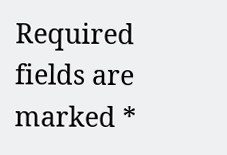Required fields are marked *